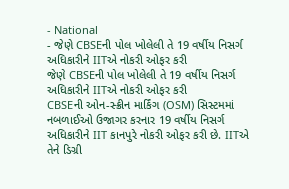- National
- જેણે CBSEની પોલ ખોલેલી તે 19 વર્ષીય નિસર્ગ અધિકારીને IITએ નોકરી ઓફર કરી
જેણે CBSEની પોલ ખોલેલી તે 19 વર્ષીય નિસર્ગ અધિકારીને IITએ નોકરી ઓફર કરી
CBSEની ઓન-સ્ક્રીન માર્કિંગ (OSM) સિસ્ટમમાં નબળાઈઓ ઉજાગર કરનાર 19 વર્ષીય નિસર્ગ અધિકારીને IIT કાનપુરે નોકરી ઓફર કરી છે. IITએ તેને ડિગ્રી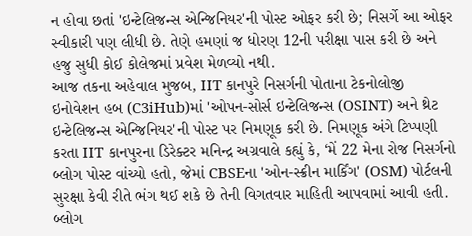ન હોવા છતાં 'ઇન્ટેલિજન્સ એન્જિનિયર'ની પોસ્ટ ઓફર કરી છે; નિસર્ગે આ ઓફર સ્વીકારી પણ લીધી છે. તેણે હમણાં જ ધોરણ 12ની પરીક્ષા પાસ કરી છે અને હજુ સુધી કોઈ કોલેજમાં પ્રવેશ મેળવ્યો નથી.
આજ તકના અહેવાલ મુજબ, IIT કાનપુરે નિસર્ગની પોતાના ટેકનોલોજી ઇનોવેશન હબ (C3iHub)માં 'ઓપન-સોર્સ ઇન્ટેલિજન્સ (OSINT) અને થ્રેટ ઇન્ટેલિજન્સ એન્જિનિયર'ની પોસ્ટ પર નિમણૂક કરી છે. નિમણૂક અંગે ટિપ્પણી કરતા IIT કાનપુરના ડિરેક્ટર મનિન્દ્ર અગ્રવાલે કહ્યું કે, ‘મેં 22 મેના રોજ નિસર્ગનો બ્લોગ પોસ્ટ વાંચ્યો હતો, જેમાં CBSEના 'ઓન-સ્ક્રીન માર્કિંગ' (OSM) પોર્ટલની સુરક્ષા કેવી રીતે ભંગ થઈ શકે છે તેની વિગતવાર માહિતી આપવામાં આવી હતી. બ્લોગ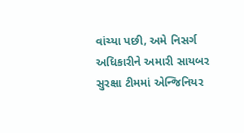વાંચ્યા પછી, અમે નિસર્ગ અધિકારીને અમારી સાયબર સુરક્ષા ટીમમાં એન્જિનિયર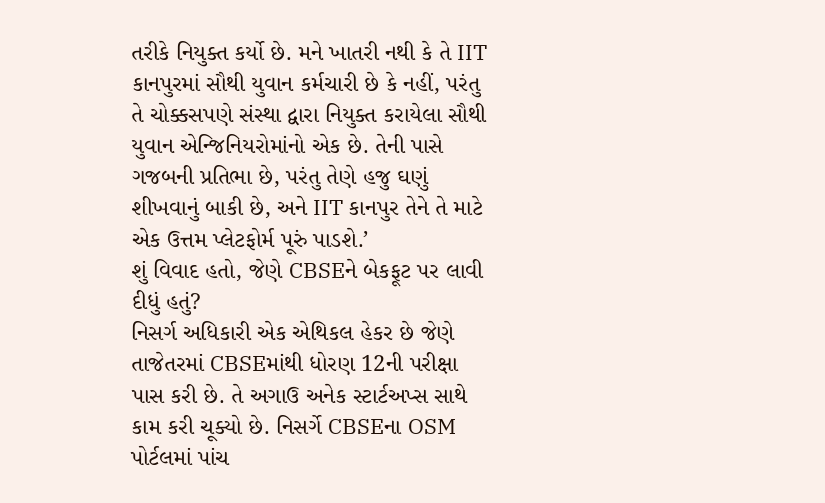તરીકે નિયુક્ત કર્યો છે. મને ખાતરી નથી કે તે IIT કાનપુરમાં સૌથી યુવાન કર્મચારી છે કે નહીં, પરંતુ તે ચોક્કસપણે સંસ્થા દ્વારા નિયુક્ત કરાયેલા સૌથી યુવાન એન્જિનિયરોમાંનો એક છે. તેની પાસે ગજબની પ્રતિભા છે, પરંતુ તેણે હજુ ઘણું શીખવાનું બાકી છે, અને IIT કાનપુર તેને તે માટે એક ઉત્તમ પ્લેટફોર્મ પૂરું પાડશે.’
શું વિવાદ હતો, જેણે CBSEને બેકફૂટ પર લાવી દીધું હતું?
નિસર્ગ અધિકારી એક એથિકલ હેકર છે જેણે તાજેતરમાં CBSEમાંથી ધોરણ 12ની પરીક્ષા પાસ કરી છે. તે અગાઉ અનેક સ્ટાર્ટઅપ્સ સાથે કામ કરી ચૂક્યો છે. નિસર્ગે CBSEના OSM પોર્ટલમાં પાંચ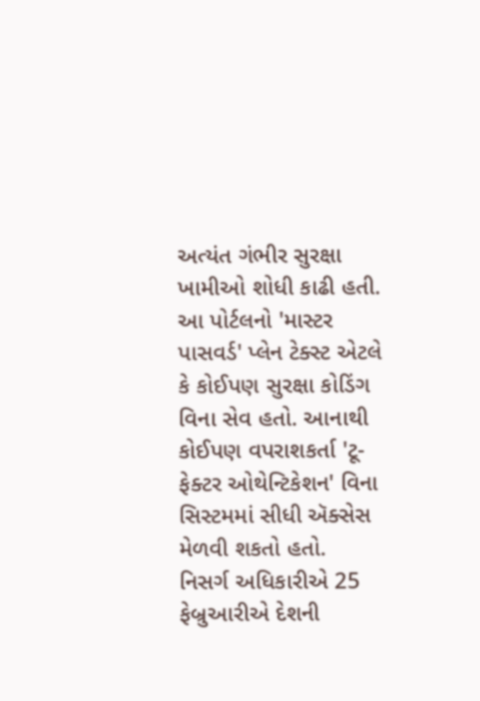અત્યંત ગંભીર સુરક્ષા ખામીઓ શોધી કાઢી હતી. આ પોર્ટલનો 'માસ્ટર પાસવર્ડ' પ્લેન ટેક્સ્ટ એટલે કે કોઈપણ સુરક્ષા કોડિંગ વિના સેવ હતો. આનાથી કોઈપણ વપરાશકર્તા 'ટૂ-ફેક્ટર ઓથેન્ટિકેશન' વિના સિસ્ટમમાં સીધી ઍક્સેસ મેળવી શકતો હતો.
નિસર્ગ અધિકારીએ 25 ફેબ્રુઆરીએ દેશની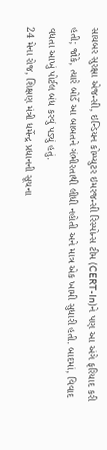સાયબર સુરક્ષા એજન્સી, ઇન્ડિયન કોમ્પ્યુટર ઇમરજન્સી રિસ્પોન્સ ટીમ (CERT-In)ને પણ આ અંગે ફરિયાદ કરી હતી; જોકે, ત્યારે બોર્ડે આ બાબતને ગંભીરતાથી લીધી નહોતી અને માત્ર એક ખામી સુધારી હતી. બાદમાં, વિવાદ વધતા આખું પોર્ટલ બંધ કરવું પડ્યું હતું.
24 મેના રોજ, શિક્ષણ મંત્રી ધર્મેન્દ્ર પ્રધાનની સૂચના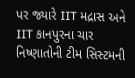પર જ્યારે IIT મદ્રાસ અને IIT કાનપુરના ચાર નિષ્ણાતોની ટીમ સિસ્ટમની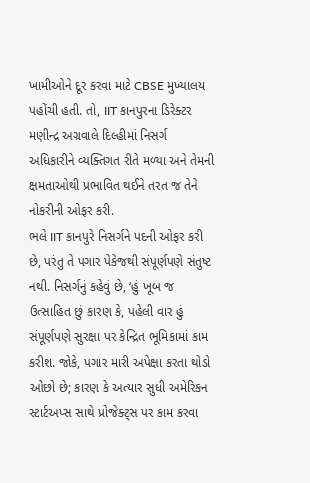ખામીઓને દૂર કરવા માટે CBSE મુખ્યાલય પહોંચી હતી. તો, IIT કાનપુરના ડિરેક્ટર મણીન્દ્ર અગ્રવાલે દિલ્હીમાં નિસર્ગ અધિકારીને વ્યક્તિગત રીતે મળ્યા અને તેમની ક્ષમતાઓથી પ્રભાવિત થઈને તરત જ તેને નોકરીની ઓફર કરી.
ભલે IIT કાનપુરે નિસર્ગને પદની ઓફર કરી છે, પરંતુ તે પગાર પેકેજથી સંપૂર્ણપણે સંતુષ્ટ નથી. નિસર્ગનું કહેવું છે, ‘હું ખૂબ જ ઉત્સાહિત છું કારણ કે, પહેલી વાર હું સંપૂર્ણપણે સુરક્ષા પર કેન્દ્રિત ભૂમિકામાં કામ કરીશ. જોકે, પગાર મારી અપેક્ષા કરતા થોડો ઓછો છે; કારણ કે અત્યાર સુધી અમેરિકન સ્ટાર્ટઅપ્સ સાથે પ્રોજેક્ટ્સ પર કામ કરવા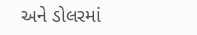અને ડોલરમાં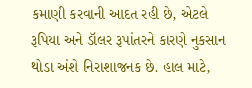કમાણી કરવાની આદત રહી છે, એટલે રૂપિયા અને ડૉલર રૂપાંતરને કારણે નુકસાન થોડા અંશે નિરાશાજનક છે. હાલ માટે,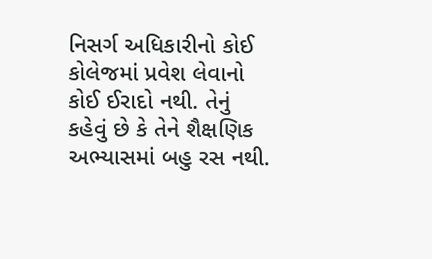નિસર્ગ અધિકારીનો કોઈ કોલેજમાં પ્રવેશ લેવાનો કોઈ ઈરાદો નથી. તેનું કહેવું છે કે તેને શૈક્ષણિક અભ્યાસમાં બહુ રસ નથી.